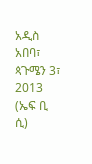አዲስ አበባ፣ ጳጉሜን 3፣ 2013 (ኤፍ ቢ ሲ)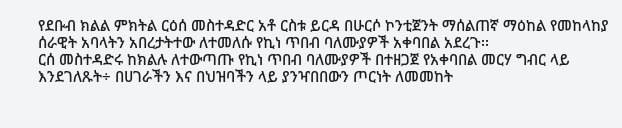የደቡብ ክልል ምክትል ርዕሰ መስተዳድር አቶ ርስቱ ይርዳ በሁርሶ ኮንቲጀንት ማሰልጠኛ ማዕከል የመከላከያ ሰራዊት አባላትን አበረታትተው ለተመለሱ የኪነ ጥበብ ባለሙያዎች አቀባበል አደረጉ፡፡
ርሰ መስተዳድሩ ከክልሉ ለተውጣጡ የኪነ ጥበብ ባለሙያዎች በተዘጋጀ የአቀባበል መርሃ ግብር ላይ እንደገለጹት÷ በሀገራችን እና በህዝባችን ላይ ያንዣበበውን ጦርነት ለመመከት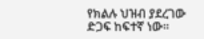የክልሉ ህዝብ ያደረገው ድጋፍ ከፍተኛ ነው።